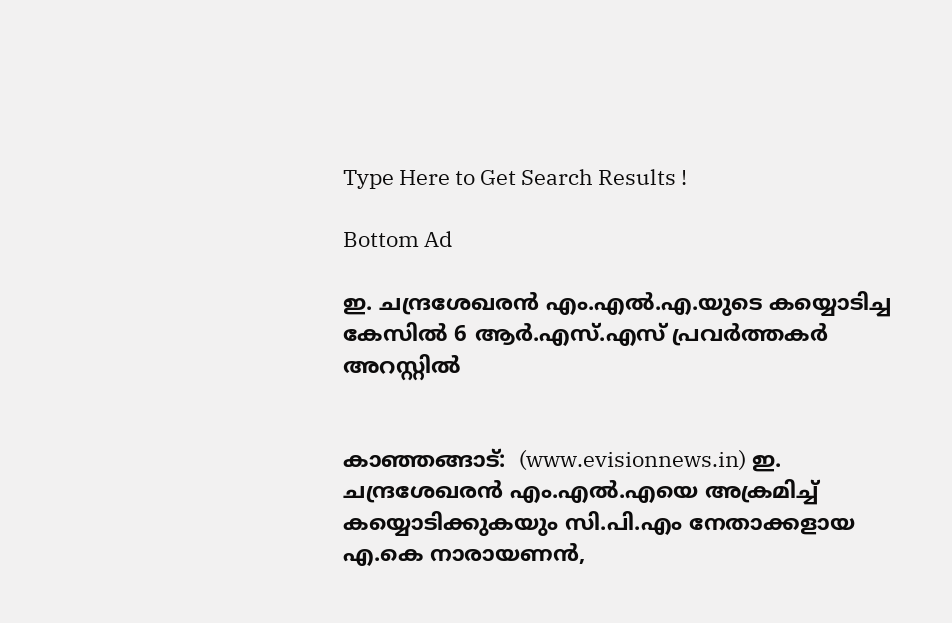Type Here to Get Search Results !

Bottom Ad

ഇ. ചന്ദ്രശേഖരന്‍ എം.എല്‍.എ.യുടെ കയ്യൊടിച്ച കേസില്‍ 6 ആര്‍.എസ്.എസ് പ്രവര്‍ത്തകര്‍ അറസ്റ്റില്‍


കാഞ്ഞങ്ങാട്:  (www.evisionnews.in) ഇ. ചന്ദ്രശേഖരന്‍ എം.എല്‍.എയെ അക്രമിച്ച് കയ്യൊടിക്കുകയും സി.പി.എം നേതാക്കളായ എ.കെ നാരായണന്‍,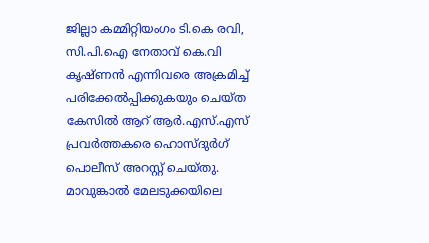ജില്ലാ കമ്മിറ്റിയംഗം ടി.കെ രവി, സി.പി.ഐ നേതാവ് കെ.വി കൃഷ്ണന്‍ എന്നിവരെ അക്രമിച്ച് പരിക്കേല്‍പ്പിക്കുകയും ചെയ്ത കേസില്‍ ആറ് ആര്‍.എസ്.എസ് പ്രവര്‍ത്തകരെ ഹൊസ്ദുര്‍ഗ് പൊലീസ് അറസ്റ്റ് ചെയ്തു. മാവുങ്കാല്‍ മേലടുക്കയിലെ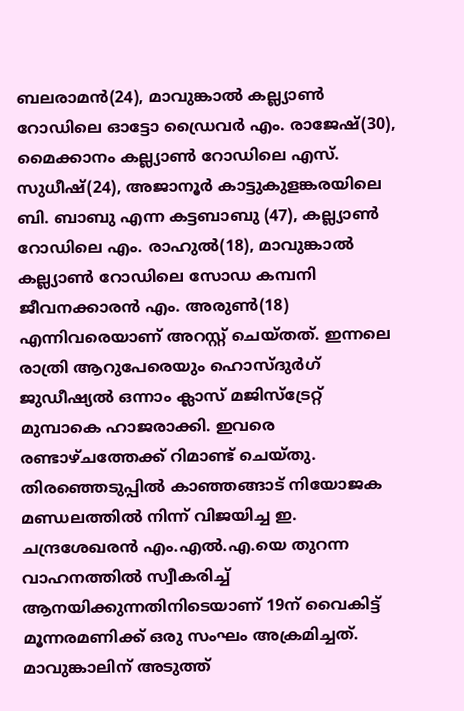ബലരാമന്‍(24), മാവുങ്കാല്‍ കല്ല്യാണ്‍ റോഡിലെ ഓട്ടോ ഡ്രൈവര്‍ എം. രാജേഷ്(30), മൈക്കാനം കല്ല്യാണ്‍ റോഡിലെ എസ്. സുധീഷ്(24), അജാനൂര്‍ കാട്ടുകുളങ്കരയിലെ ബി. ബാബു എന്ന കട്ടബാബു (47), കല്ല്യാണ്‍ റോഡിലെ എം. രാഹുല്‍(18), മാവുങ്കാല്‍ കല്ല്യാണ്‍ റോഡിലെ സോഡ കമ്പനി ജീവനക്കാരന്‍ എം. അരുണ്‍(18) എന്നിവരെയാണ് അറസ്റ്റ് ചെയ്തത്. ഇന്നലെ രാത്രി ആറുപേരെയും ഹൊസ്ദുര്‍ഗ് ജുഡീഷ്യല്‍ ഒന്നാം ക്ലാസ് മജിസ്‌ട്രേറ്റ് മുമ്പാകെ ഹാജരാക്കി. ഇവരെ രണ്ടാഴ്ചത്തേക്ക് റിമാണ്ട് ചെയ്തു.
തിരഞ്ഞെടുപ്പില്‍ കാഞ്ഞങ്ങാട് നിയോജക മണ്ഡലത്തില്‍ നിന്ന് വിജയിച്ച ഇ. ചന്ദ്രശേഖരന്‍ എം.എല്‍.എ.യെ തുറന്ന വാഹനത്തില്‍ സ്വീകരിച്ച് ആനയിക്കുന്നതിനിടെയാണ് 19ന് വൈകിട്ട് മൂന്നരമണിക്ക് ഒരു സംഘം അക്രമിച്ചത്. മാവുങ്കാലിന് അടുത്ത്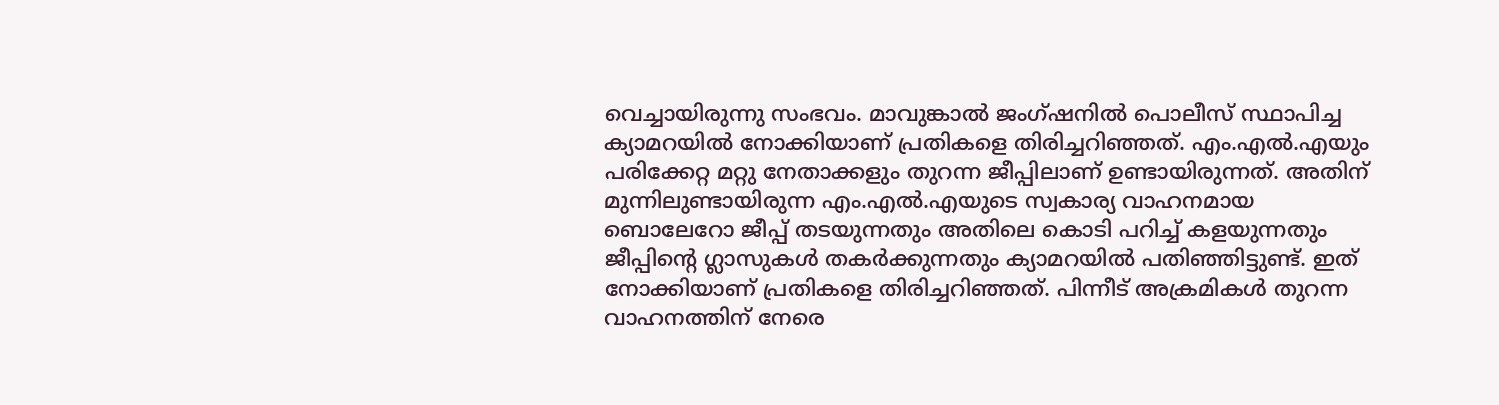വെച്ചായിരുന്നു സംഭവം. മാവുങ്കാല്‍ ജംഗ്ഷനില്‍ പൊലീസ് സ്ഥാപിച്ച ക്യാമറയില്‍ നോക്കിയാണ് പ്രതികളെ തിരിച്ചറിഞ്ഞത്. എം.എല്‍.എയും പരിക്കേറ്റ മറ്റു നേതാക്കളും തുറന്ന ജീപ്പിലാണ് ഉണ്ടായിരുന്നത്. അതിന് മുന്നിലുണ്ടായിരുന്ന എം.എല്‍.എയുടെ സ്വകാര്യ വാഹനമായ ബൊലേറോ ജീപ്പ് തടയുന്നതും അതിലെ കൊടി പറിച്ച് കളയുന്നതും ജീപ്പിന്റെ ഗ്ലാസുകള്‍ തകര്‍ക്കുന്നതും ക്യാമറയില്‍ പതിഞ്ഞിട്ടുണ്ട്. ഇത് നോക്കിയാണ് പ്രതികളെ തിരിച്ചറിഞ്ഞത്. പിന്നീട് അക്രമികള്‍ തുറന്ന വാഹനത്തിന് നേരെ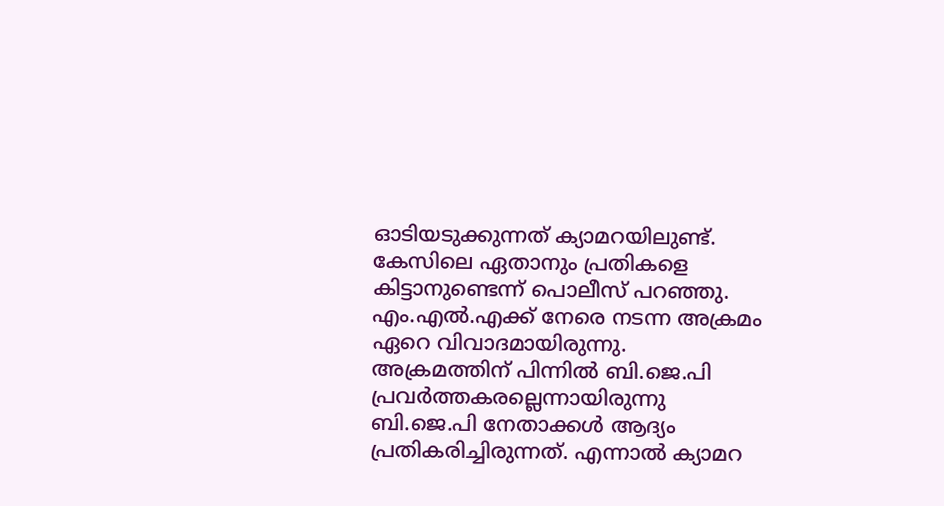ഓടിയടുക്കുന്നത് ക്യാമറയിലുണ്ട്.
കേസിലെ ഏതാനും പ്രതികളെ കിട്ടാനുണ്ടെന്ന് പൊലീസ് പറഞ്ഞു. എം.എല്‍.എക്ക് നേരെ നടന്ന അക്രമം ഏറെ വിവാദമായിരുന്നു. അക്രമത്തിന് പിന്നില്‍ ബി.ജെ.പി പ്രവര്‍ത്തകരല്ലെന്നായിരുന്നു ബി.ജെ.പി നേതാക്കള്‍ ആദ്യം പ്രതികരിച്ചിരുന്നത്. എന്നാല്‍ ക്യാമറ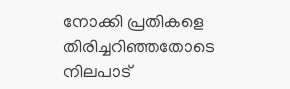നോക്കി പ്രതികളെ തിരിച്ചറിഞ്ഞതോടെ നിലപാട്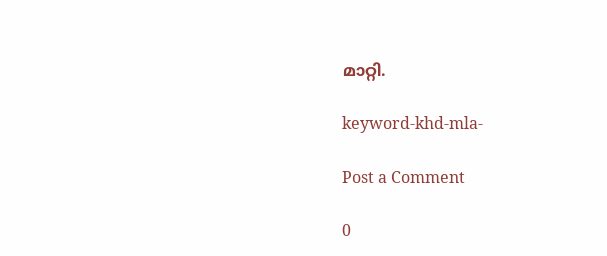മാറ്റി.

keyword-khd-mla-

Post a Comment

0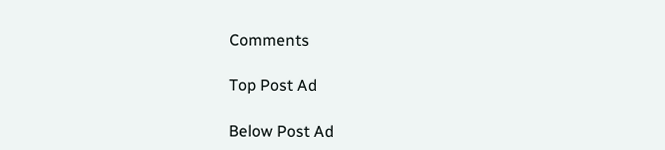Comments

Top Post Ad

Below Post Ad